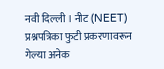नवी दिल्ली । नीट (NEET) प्रश्नपत्रिका फुटी प्रकरणावरून गेल्या अनेक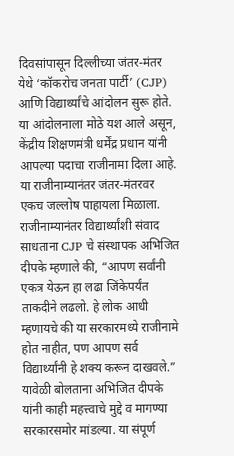दिवसांपासून दिल्लीच्या जंतर-मंतर येथे ‘कॉकरोच जनता पार्टी’ (CJP) आणि विद्यार्थ्यांचे आंदोलन सुरू होते. या आंदोलनाला मोठे यश आले असून, केंद्रीय शिक्षणमंत्री धर्मेंद्र प्रधान यांनी आपल्या पदाचा राजीनामा दिला आहे. या राजीनाम्यानंतर जंतर-मंतरवर एकच जल्लोष पाहायला मिळाला.
राजीनाम्यानंतर विद्यार्थ्यांशी संवाद साधताना CJP चे संस्थापक अभिजित दीपके म्हणाले की, “आपण सर्वांनी एकत्र येऊन हा लढा जिंकेपर्यंत ताकदीने लढलो. हे लोक आधी म्हणायचे की या सरकारमध्ये राजीनामे होत नाहीत, पण आपण सर्व विद्यार्थ्यांनी हे शक्य करून दाखवले.”
यावेळी बोलताना अभिजित दीपके यांनी काही महत्त्वाचे मुद्दे व मागण्या सरकारसमोर मांडल्या. या संपूर्ण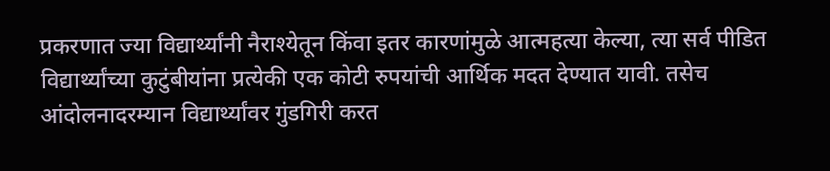प्रकरणात ज्या विद्यार्थ्यांनी नैराश्येतून किंवा इतर कारणांमुळे आत्महत्या केल्या, त्या सर्व पीडित विद्यार्थ्यांच्या कुटुंबीयांना प्रत्येकी एक कोटी रुपयांची आर्थिक मदत देण्यात यावी. तसेच आंदोलनादरम्यान विद्यार्थ्यांवर गुंडगिरी करत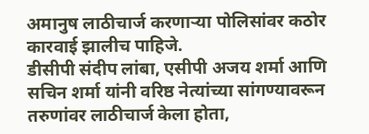अमानुष लाठीचार्ज करणाऱ्या पोलिसांवर कठोर कारवाई झालीच पाहिजे.
डीसीपी संदीप लांबा, एसीपी अजय शर्मा आणि सचिन शर्मा यांनी वरिष्ठ नेत्यांच्या सांगण्यावरून तरुणांवर लाठीचार्ज केला होता,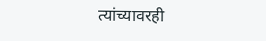त्यांच्यावरही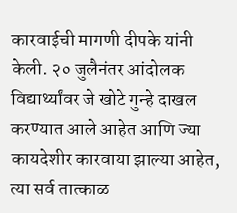कारवाईची मागणी दीपके यांनी केली. २० जुलैनंतर आंदोलक विद्यार्थ्यांवर जे खोटे गुन्हे दाखल करण्यात आले आहेत आणि ज्या कायदेशीर कारवाया झाल्या आहेत, त्या सर्व तात्काळ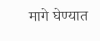मागे घेण्यात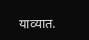याव्यात.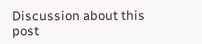Discussion about this post